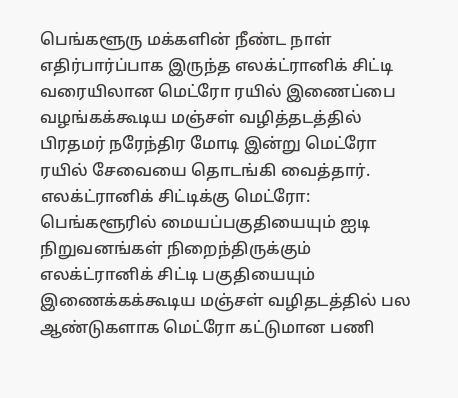பெங்களூரு மக்களின் நீண்ட நாள் எதிர்பார்ப்பாக இருந்த எலக்ட்ரானிக் சிட்டி வரையிலான மெட்ரோ ரயில் இணைப்பை வழங்கக்கூடிய மஞ்சள் வழித்தடத்தில் பிரதமர் நரேந்திர மோடி இன்று மெட்ரோ ரயில் சேவையை தொடங்கி வைத்தார்.
எலக்ட்ரானிக் சிட்டிக்கு மெட்ரோ: பெங்களூரில் மையப்பகுதியையும் ஐடி நிறுவனங்கள் நிறைந்திருக்கும் எலக்ட்ரானிக் சிட்டி பகுதியையும் இணைக்கக்கூடிய மஞ்சள் வழிதடத்தில் பல ஆண்டுகளாக மெட்ரோ கட்டுமான பணி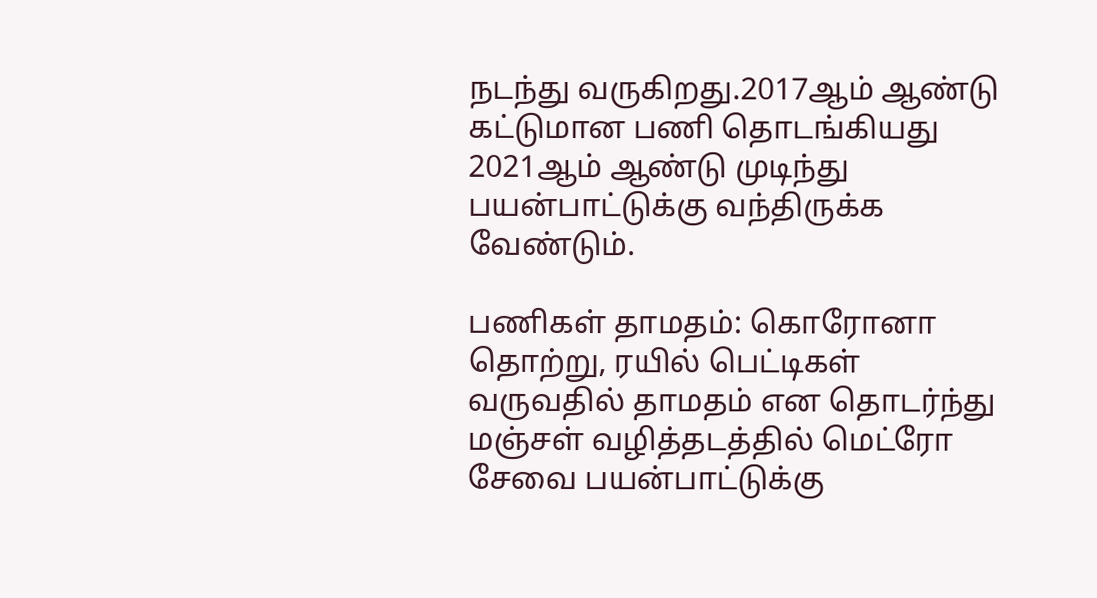நடந்து வருகிறது.2017ஆம் ஆண்டு கட்டுமான பணி தொடங்கியது 2021ஆம் ஆண்டு முடிந்து பயன்பாட்டுக்கு வந்திருக்க வேண்டும்.

பணிகள் தாமதம்: கொரோனா தொற்று, ரயில் பெட்டிகள் வருவதில் தாமதம் என தொடர்ந்து மஞ்சள் வழித்தடத்தில் மெட்ரோ சேவை பயன்பாட்டுக்கு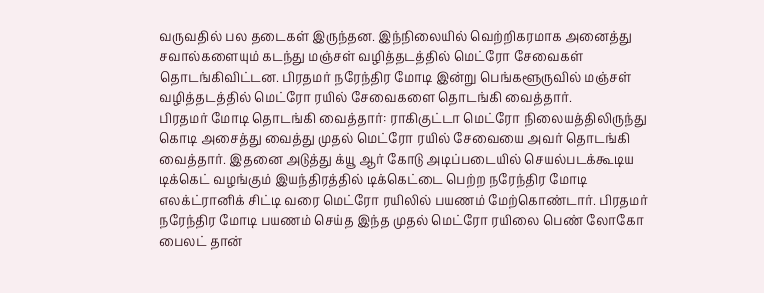வருவதில் பல தடைகள் இருந்தன. இந்நிலையில் வெற்றிகரமாக அனைத்து சவால்களையும் கடந்து மஞ்சள் வழித்தடத்தில் மெட்ரோ சேவைகள் தொடங்கிவிட்டன. பிரதமர் நரேந்திர மோடி இன்று பெங்களூருவில் மஞ்சள் வழித்தடத்தில் மெட்ரோ ரயில் சேவைகளை தொடங்கி வைத்தார்.
பிரதமர் மோடி தொடங்கி வைத்தார்: ராகிகுட்டா மெட்ரோ நிலையத்திலிருந்து கொடி அசைத்து வைத்து முதல் மெட்ரோ ரயில் சேவையை அவர் தொடங்கி வைத்தார். இதனை அடுத்து க்யூ ஆர் கோடு அடிப்படையில் செயல்படக்கூடிய டிக்கெட் வழங்கும் இயந்திரத்தில் டிக்கெட்டை பெற்ற நரேந்திர மோடி எலக்ட்ரானிக் சிட்டி வரை மெட்ரோ ரயிலில் பயணம் மேற்கொண்டார். பிரதமர் நரேந்திர மோடி பயணம் செய்த இந்த முதல் மெட்ரோ ரயிலை பெண் லோகோ பைலட் தான்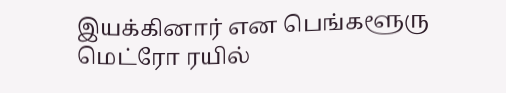இயக்கினார் என பெங்களூரு மெட்ரோ ரயில்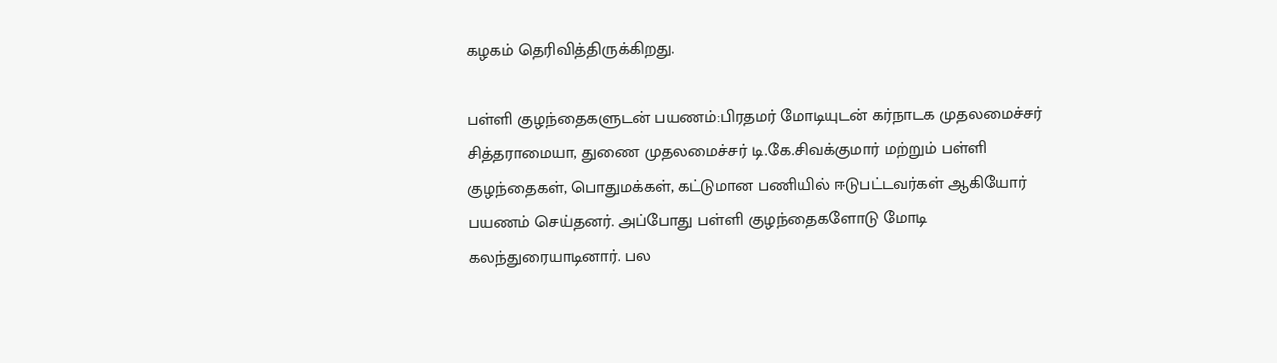கழகம் தெரிவித்திருக்கிறது.

பள்ளி குழந்தைகளுடன் பயணம்:பிரதமர் மோடியுடன் கர்நாடக முதலமைச்சர் சித்தராமையா, துணை முதலமைச்சர் டி.கே.சிவக்குமார் மற்றும் பள்ளி குழந்தைகள், பொதுமக்கள், கட்டுமான பணியில் ஈடுபட்டவர்கள் ஆகியோர் பயணம் செய்தனர். அப்போது பள்ளி குழந்தைகளோடு மோடி கலந்துரையாடினார். பல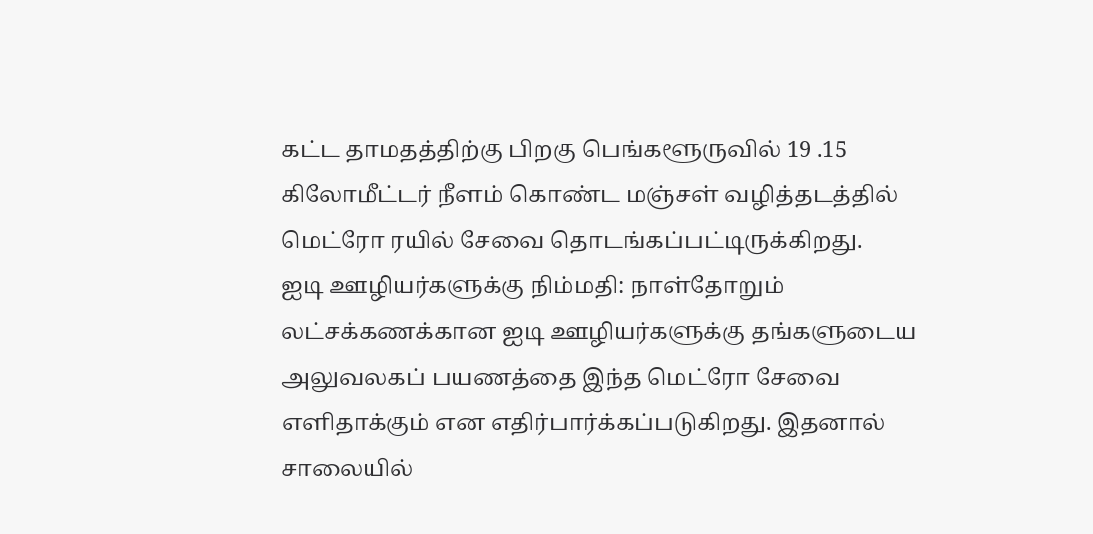கட்ட தாமதத்திற்கு பிறகு பெங்களூருவில் 19 .15 கிலோமீட்டர் நீளம் கொண்ட மஞ்சள் வழித்தடத்தில் மெட்ரோ ரயில் சேவை தொடங்கப்பட்டிருக்கிறது.
ஐடி ஊழியர்களுக்கு நிம்மதி: நாள்தோறும் லட்சக்கணக்கான ஐடி ஊழியர்களுக்கு தங்களுடைய அலுவலகப் பயணத்தை இந்த மெட்ரோ சேவை எளிதாக்கும் என எதிர்பார்க்கப்படுகிறது. இதனால் சாலையில்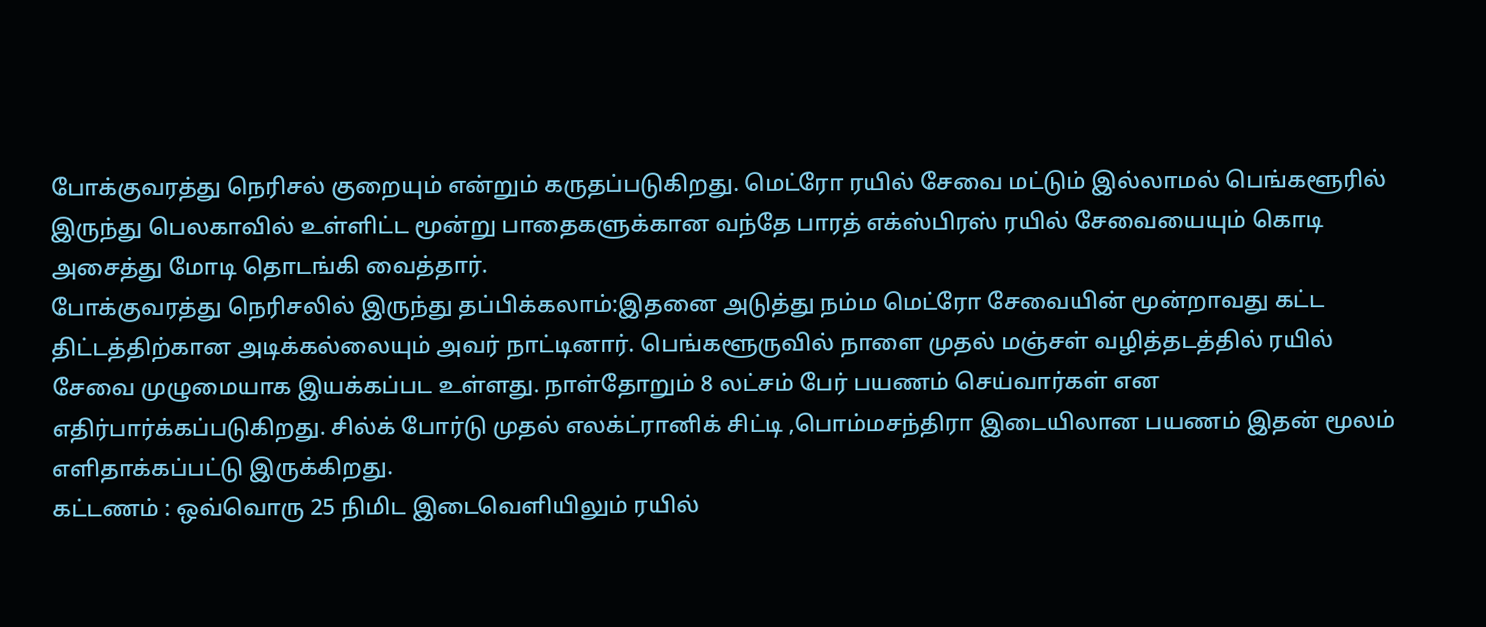போக்குவரத்து நெரிசல் குறையும் என்றும் கருதப்படுகிறது. மெட்ரோ ரயில் சேவை மட்டும் இல்லாமல் பெங்களூரில் இருந்து பெலகாவில் உள்ளிட்ட மூன்று பாதைகளுக்கான வந்தே பாரத் எக்ஸ்பிரஸ் ரயில் சேவையையும் கொடி அசைத்து மோடி தொடங்கி வைத்தார்.
போக்குவரத்து நெரிசலில் இருந்து தப்பிக்கலாம்:இதனை அடுத்து நம்ம மெட்ரோ சேவையின் மூன்றாவது கட்ட திட்டத்திற்கான அடிக்கல்லையும் அவர் நாட்டினார். பெங்களூருவில் நாளை முதல் மஞ்சள் வழித்தடத்தில் ரயில் சேவை முழுமையாக இயக்கப்பட உள்ளது. நாள்தோறும் 8 லட்சம் பேர் பயணம் செய்வார்கள் என எதிர்பார்க்கப்படுகிறது. சில்க் போர்டு முதல் எலக்ட்ரானிக் சிட்டி ,பொம்மசந்திரா இடையிலான பயணம் இதன் மூலம் எளிதாக்கப்பட்டு இருக்கிறது.
கட்டணம் : ஒவ்வொரு 25 நிமிட இடைவெளியிலும் ரயில்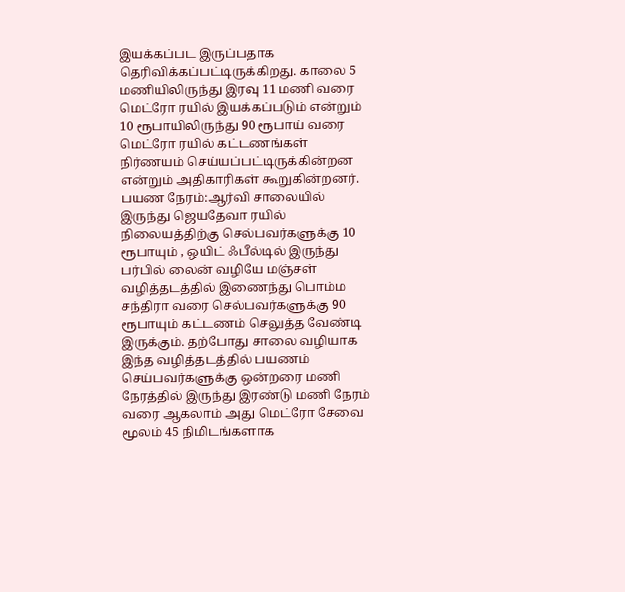இயக்கப்பட இருப்பதாக தெரிவிக்கப்பட்டிருக்கிறது. காலை 5 மணியிலிருந்து இரவு 11 மணி வரை மெட்ரோ ரயில் இயக்கப்படும் என்றும் 10 ரூபாயிலிருந்து 90 ரூபாய் வரை மெட்ரோ ரயில் கட்டணங்கள் நிர்ணயம் செய்யப்பட்டிருக்கின்றன என்றும் அதிகாரிகள் கூறுகின்றனர்.
பயண நேரம்:ஆர்வி சாலையில் இருந்து ஜெயதேவா ரயில் நிலையத்திற்கு செல்பவர்களுக்கு 10 ரூபாயும் , ஒயிட் ஃபீல்டில் இருந்து பர்பில் லைன் வழியே மஞ்சள் வழித்தடத்தில் இணைந்து பொம்ம சந்திரா வரை செல்பவர்களுக்கு 90 ரூபாயும் கட்டணம் செலுத்த வேண்டி இருக்கும். தற்போது சாலை வழியாக இந்த வழித்தடத்தில் பயணம் செய்பவர்களுக்கு ஒன்றரை மணி நேரத்தில் இருந்து இரண்டு மணி நேரம் வரை ஆகலாம் அது மெட்ரோ சேவை மூலம் 45 நிமிடங்களாக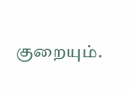குறையும்.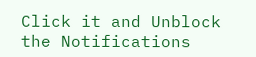Click it and Unblock the Notifications